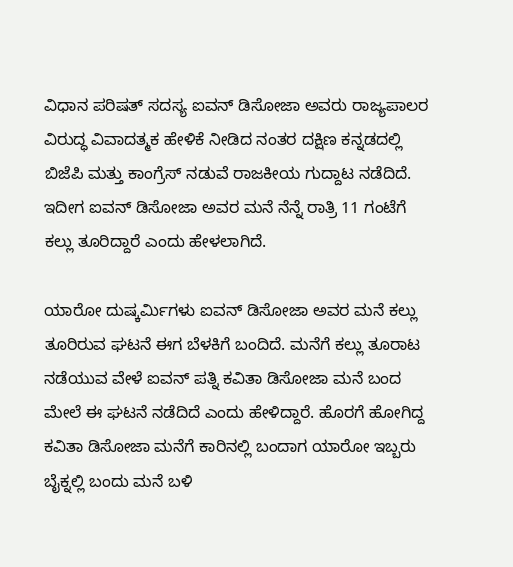ವಿಧಾನ ಪರಿಷತ್ ಸದಸ್ಯ ಐವನ್ ಡಿಸೋಜಾ ಅವರು ರಾಜ್ಯಪಾಲರ ವಿರುದ್ಧ ವಿವಾದತ್ಮಕ ಹೇಳಿಕೆ ನೀಡಿದ ನಂತರ ದಕ್ಷಿಣ ಕನ್ನಡದಲ್ಲಿ ಬಿಜೆಪಿ ಮತ್ತು ಕಾಂಗ್ರೆಸ್ ನಡುವೆ ರಾಜಕೀಯ ಗುದ್ದಾಟ ನಡೆದಿದೆ. ಇದೀಗ ಐವನ್ ಡಿಸೋಜಾ ಅವರ ಮನೆ ನೆನ್ನೆ ರಾತ್ರಿ 11 ಗಂಟೆಗೆ ಕಲ್ಲು ತೂರಿದ್ದಾರೆ ಎಂದು ಹೇಳಲಾಗಿದೆ.

ಯಾರೋ ದುಷ್ಕರ್ಮಿಗಳು ಐವನ್ ಡಿಸೋಜಾ ಅವರ ಮನೆ ಕಲ್ಲು ತೂರಿರುವ ಘಟನೆ ಈಗ ಬೆಳಕಿಗೆ ಬಂದಿದೆ. ಮನೆಗೆ ಕಲ್ಲು ತೂರಾಟ ನಡೆಯುವ ವೇಳೆ ಐವನ್ ಪತ್ನಿ ಕವಿತಾ ಡಿಸೋಜಾ ಮನೆ ಬಂದ ಮೇಲೆ ಈ ಘಟನೆ ನಡೆದಿದೆ ಎಂದು ಹೇಳಿದ್ದಾರೆ. ಹೊರಗೆ ಹೋಗಿದ್ದ ಕವಿತಾ ಡಿಸೋಜಾ ಮನೆಗೆ ಕಾರಿನಲ್ಲಿ ಬಂದಾಗ ಯಾರೋ ಇಬ್ಬರು ಬೈಕ್ನಲ್ಲಿ ಬಂದು ಮನೆ ಬಳಿ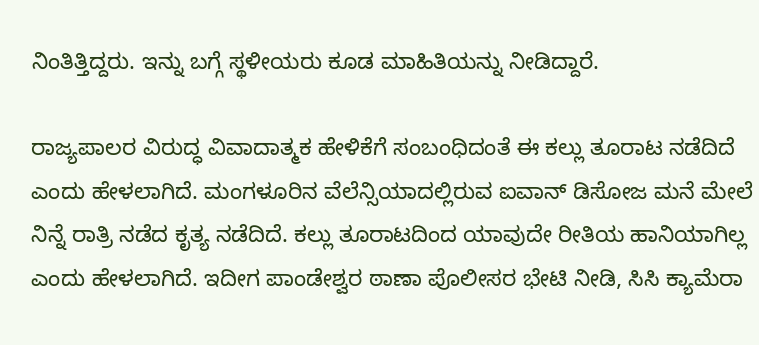ನಿಂತಿತ್ತಿದ್ದರು. ಇನ್ನು ಬಗ್ಗೆ ಸ್ಥಳೀಯರು ಕೂಡ ಮಾಹಿತಿಯನ್ನು ನೀಡಿದ್ದಾರೆ.

ರಾಜ್ಯಪಾಲರ ವಿರುದ್ಧ ವಿವಾದಾತ್ಮಕ ಹೇಳಿಕೆ‌ಗೆ ಸಂಬಂಧಿದಂತೆ ಈ ಕಲ್ಲು ತೂರಾಟ ನಡೆದಿದೆ ಎಂದು ಹೇಳಲಾಗಿದೆ. ಮಂಗಳೂರಿನ ವೆಲೆನ್ಸಿಯಾದಲ್ಲಿರುವ ಐವಾನ್ ಡಿಸೋಜ ಮನೆ ಮೇಲೆ ನಿನ್ನೆ ರಾತ್ರಿ ನಡೆದ ಕೃತ್ಯ ನಡೆದಿದೆ. ಕಲ್ಲು ತೂರಾಟದಿಂದ ಯಾವುದೇ ರೀತಿಯ ಹಾನಿಯಾಗಿಲ್ಲ ಎಂದು ಹೇಳಲಾಗಿದೆ. ಇದೀಗ ಪಾಂಡೇಶ್ವರ ಠಾಣಾ ಪೊಲೀಸರ ಭೇಟಿ ನೀಡಿ, ಸಿಸಿ ಕ್ಯಾಮೆರಾ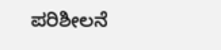ಪರಿಶೀಲನೆ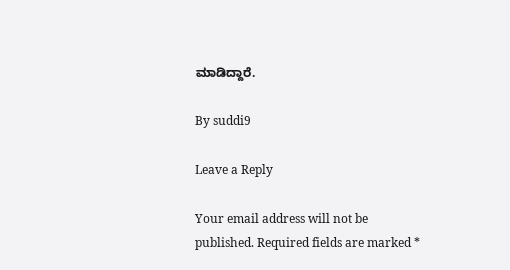ಮಾಡಿದ್ದಾರೆ.

By suddi9

Leave a Reply

Your email address will not be published. Required fields are marked *